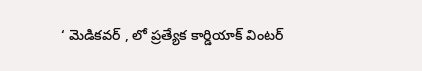‘ మెడికవర్ , లో ప్రత్యేక కార్డియాక్ వింటర్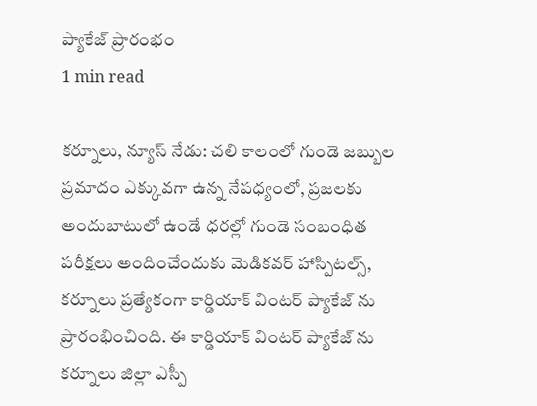ప్యాకేజ్ ప్రారంభం
1 min read

కర్నూలు, న్యూస్ నేడు: చలి కాలంలో గుండె జబ్బుల ప్రమాదం ఎక్కువగా ఉన్న నేపధ్యంలో, ప్రజలకు అందుబాటులో ఉండే ధరల్లో గుండె సంబంధిత పరీక్షలు అందించేందుకు మెడికవర్ హాస్పిటల్స్, కర్నూలు ప్రత్యేకంగా కార్డియాక్ వింటర్ ప్యాకేజ్ ను ప్రారంభించింది. ఈ కార్డియాక్ వింటర్ ప్యాకేజ్ ను కర్నూలు జిల్లా ఎస్పీ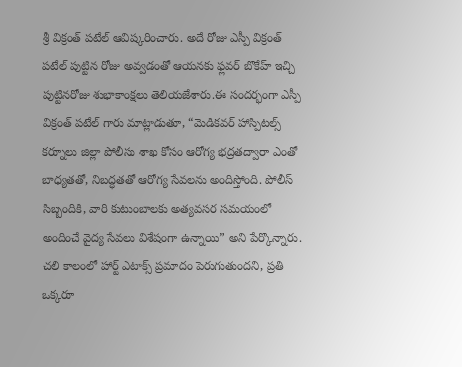శ్రీ విక్రంత్ పటేల్ ఆవిష్కరించారు. అదే రోజు ఎస్పీ విక్రంత్ పటేల్ పుట్టిన రోజు అవ్వడంతో ఆయనకు ఫ్లవర్ బొకేహ్ ఇచ్చి పుట్టినరోజు శుభాకాంక్షలు తెలియజేశారు.ఈ సందర్భంగా ఎస్పీ విక్రంత్ పటేల్ గారు మాట్లాడుతూ, “మెడికవర్ హాస్పిటల్స్ కర్నూలు జిల్లా పోలీసు శాఖ కోసం ఆరోగ్య భద్రతద్వారా ఎంతో బాధ్యతతో, నిబద్ధతతో ఆరోగ్య సేవలను అందిస్తోంది. పోలీస్ సిబ్బందికి, వారి కుటుంబాలకు అత్యవసర సమయంలో అందించే వైద్య సేవలు విశేషంగా ఉన్నాయి” అని పేర్కొన్నారు. చలి కాలంలో హార్ట్ ఎటాక్స్ ప్రమాదం పెరుగుతుందని, ప్రతి ఒక్కరూ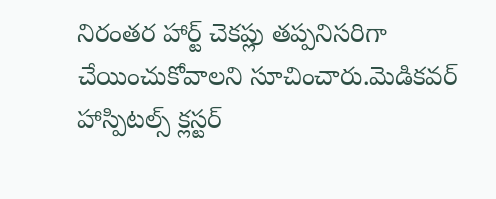నిరంతర హార్ట్ చెకప్లు తప్పనిసరిగా చేయించుకోవాలని సూచించారు.మెడికవర్ హాస్పిటల్స్ క్లస్టర్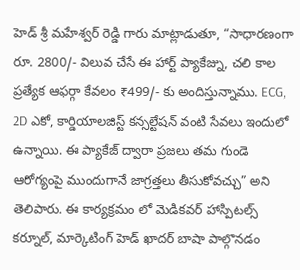హెడ్ శ్రీ మహేశ్వర్ రెడ్డి గారు మాట్లాడుతూ, “సాధారణంగా రూ. 2800/- విలువ చేసే ఈ హార్ట్ ప్యాకేజ్ను, చలి కాల ప్రత్యేక ఆఫర్గా కేవలం ₹499/- కు అందిస్తున్నాము. ECG, 2D ఎకో, కార్డియాలజిస్ట్ కన్సల్టేషన్ వంటి సేవలు ఇందులో ఉన్నాయి. ఈ ప్యాకేజ్ ద్వారా ప్రజలు తమ గుండె ఆరోగ్యంపై ముందుగానే జాగ్రత్తలు తీసుకోవచ్చు” అని తెలిపారు. ఈ కార్యక్రమం లో మెడికవర్ హాస్పిటల్స్ కర్నూల్, మార్కెటింగ్ హెడ్ ఖాదర్ బాషా పాల్గొనడం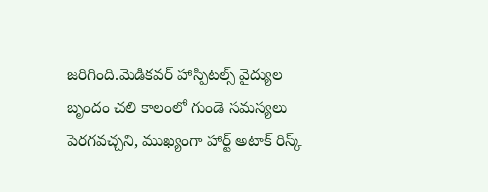జరిగింది.మెడికవర్ హాస్పిటల్స్ వైద్యుల బృందం చలి కాలంలో గుండె సమస్యలు పెరగవచ్చని, ముఖ్యంగా హార్ట్ అటాక్ రిస్క్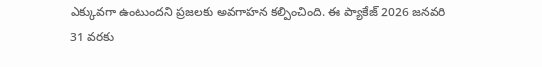ఎక్కువగా ఉంటుందని ప్రజలకు అవగాహన కల్పించింది. ఈ ప్యాకేజ్ 2026 జనవరి 31 వరకు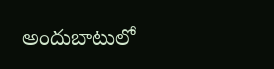అందుబాటులో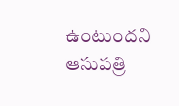ఉంటుందని ఆసుపత్రి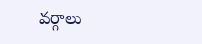వర్గాలు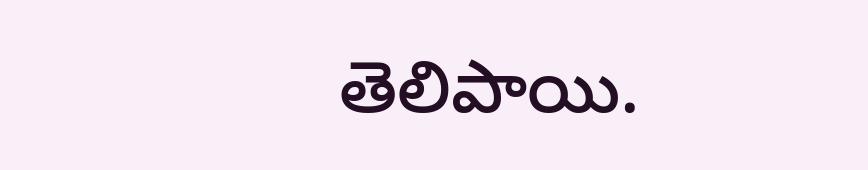తెలిపాయి.